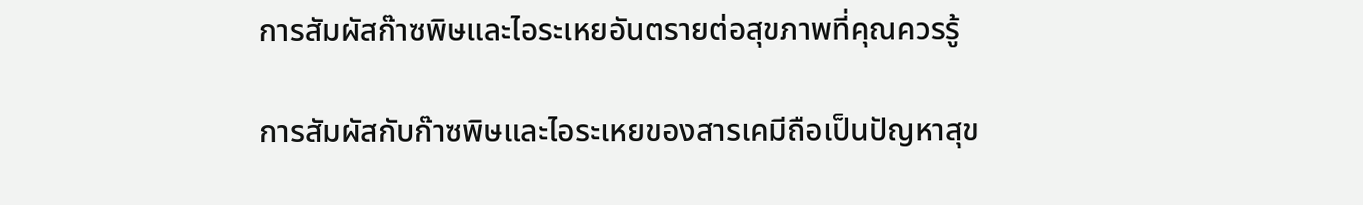การสัมผัสก๊าซพิษและไอระเหยอันตรายต่อสุขภาพที่คุณควรรู้

การสัมผัสกับก๊าซพิษและไอระเหยของสารเคมีถือเป็นปัญหาสุข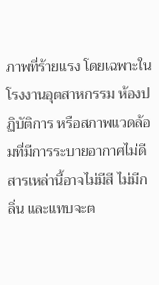ภาพที่ร้ายแรง โดยเฉพาะในโรงงานอุตสาหกรรม ห้องปฏิบัติการ หรือสภาพแวดล้อมที่มีการระบายอากาศไม่ดี สารเหล่านี้อาจไม่มีสี ไม่มีกลิ่น และแทบจะต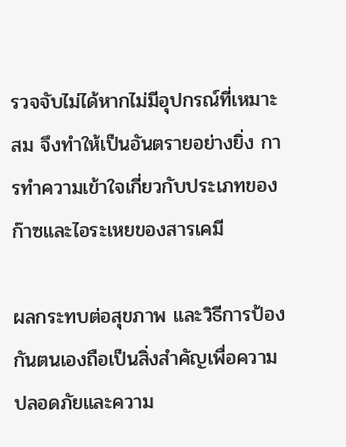รวจจับไม่ได้หากไม่มีอุปกรณ์ที่เหมาะสม จึงทำให้เป็นอันตรายอย่างยิ่ง การทำความเข้าใจเกี่ยวกับประเภทของก๊าซและไอระเหยของสารเคมี

ผลกระทบต่อสุขภาพ และวิธีการป้องกันตนเองถือเป็นสิ่งสำคัญเพื่อความปลอดภัยและความ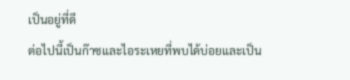เป็นอยู่ที่ดี
ต่อไปนี้เป็นก๊าซและไอระเหยที่พบได้บ่อยและเป็น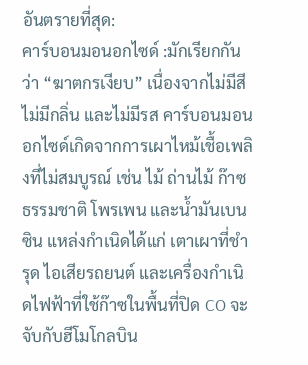อันตรายที่สุด:
คาร์บอนมอนอกไซด์ :มักเรียกกันว่า “ฆาตกรเงียบ” เนื่องจากไม่มีสี ไม่มีกลิ่น และไม่มีรส คาร์บอนมอนอกไซด์เกิดจากการเผาไหม้เชื้อเพลิงที่ไม่สมบูรณ์ เช่น ไม้ ถ่านไม้ ก๊าซธรรมชาติ โพรเพน และน้ำมันเบนซิน แหล่งกำเนิดได้แก่ เตาเผาที่ชำรุด ไอเสียรถยนต์ และเครื่องกำเนิดไฟฟ้าที่ใช้ก๊าซในพื้นที่ปิด CO จะจับกับฮีโมโกลบิน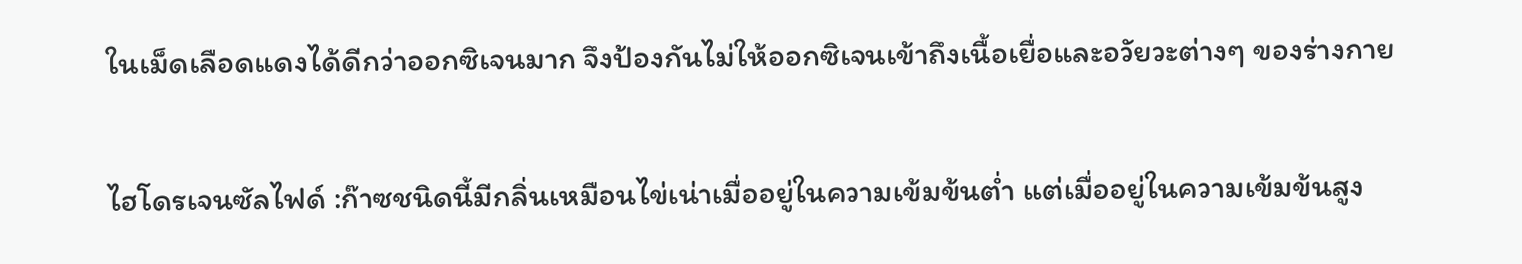ในเม็ดเลือดแดงได้ดีกว่าออกซิเจนมาก จึงป้องกันไม่ให้ออกซิเจนเข้าถึงเนื้อเยื่อและอวัยวะต่างๆ ของร่างกาย

ไฮโดรเจนซัลไฟด์ :ก๊าซชนิดนี้มีกลิ่นเหมือนไข่เน่าเมื่ออยู่ในความเข้มข้นต่ำ แต่เมื่ออยู่ในความเข้มข้นสูง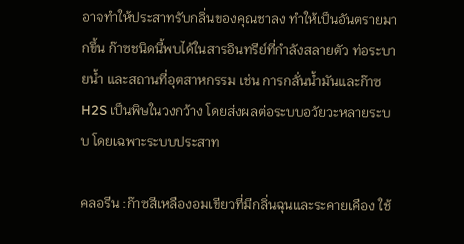อาจทำให้ประสาทรับกลิ่นของคุณชาลง ทำให้เป็นอันตรายมากขึ้น ก๊าซชนิดนี้พบได้ในสารอินทรีย์ที่กำลังสลายตัว ท่อระบายน้ำ และสถานที่อุตสาหกรรม เช่น การกลั่นน้ำมันและก๊าซ H2S เป็นพิษในวงกว้าง โดยส่งผลต่อระบบอวัยวะหลายระบบ โดยเฉพาะระบบประสาท

คลอรีน :ก๊าซสีเหลืองอมเขียวที่มีกลิ่นฉุนและระคายเคือง ใช้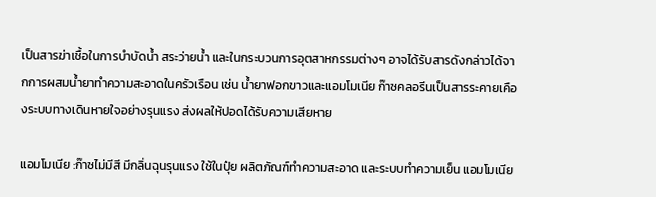เป็นสารฆ่าเชื้อในการบำบัดน้ำ สระว่ายน้ำ และในกระบวนการอุตสาหกรรมต่างๆ อาจได้รับสารดังกล่าวได้จากการผสมน้ำยาทำความสะอาดในครัวเรือน เช่น น้ำยาฟอกขาวและแอมโมเนีย ก๊าซคลอรีนเป็นสารระคายเคืองระบบทางเดินหายใจอย่างรุนแรง ส่งผลให้ปอดได้รับความเสียหาย

แอมโมเนีย :ก๊าซไม่มีสี มีกลิ่นฉุนรุนแรง ใช้ในปุ๋ย ผลิตภัณฑ์ทำความสะอาด และระบบทำความเย็น แอมโมเนีย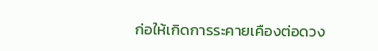ก่อให้เกิดการระคายเคืองต่อดวง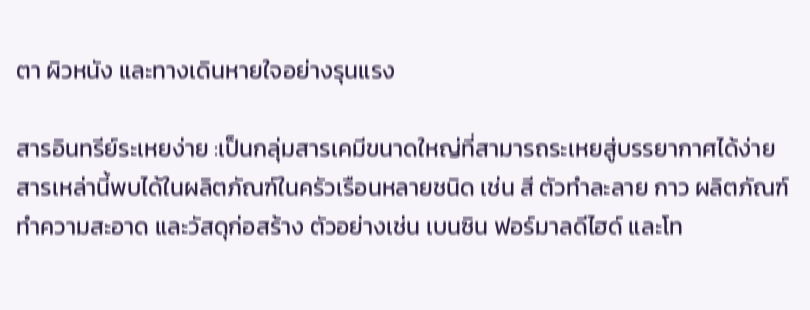ตา ผิวหนัง และทางเดินหายใจอย่างรุนแรง

สารอินทรีย์ระเหยง่าย :เป็นกลุ่มสารเคมีขนาดใหญ่ที่สามารถระเหยสู่บรรยากาศได้ง่าย สารเหล่านี้พบได้ในผลิตภัณฑ์ในครัวเรือนหลายชนิด เช่น สี ตัวทำละลาย กาว ผลิตภัณฑ์ทำความสะอาด และวัสดุก่อสร้าง ตัวอย่างเช่น เบนซิน ฟอร์มาลดีไฮด์ และโท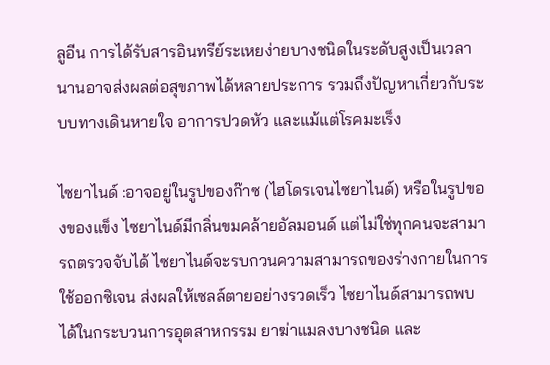ลูอีน การได้รับสารอินทรีย์ระเหยง่ายบางชนิดในระดับสูงเป็นเวลานานอาจส่งผลต่อสุขภาพได้หลายประการ รวมถึงปัญหาเกี่ยวกับระบบทางเดินหายใจ อาการปวดหัว และแม้แต่โรคมะเร็ง

ไซยาไนด์ :อาจอยู่ในรูปของก๊าซ (ไฮโดรเจนไซยาไนด์) หรือในรูปของของแข็ง ไซยาไนด์มีกลิ่นขมคล้ายอัลมอนด์ แต่ไม่ใช่ทุกคนจะสามารถตรวจจับได้ ไซยาไนด์จะรบกวนความสามารถของร่างกายในการใช้ออกซิเจน ส่งผลให้เซลล์ตายอย่างรวดเร็ว ไซยาไนด์สามารถพบได้ในกระบวนการอุตสาหกรรม ยาฆ่าแมลงบางชนิด และ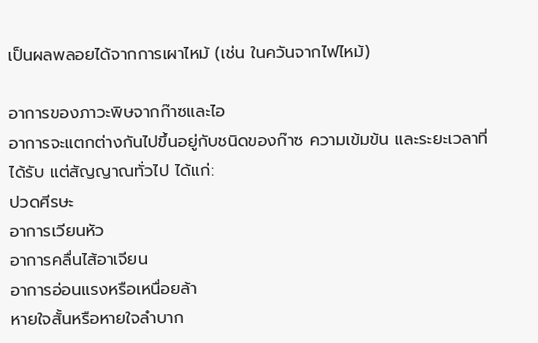เป็นผลพลอยได้จากการเผาไหม้ (เช่น ในควันจากไฟไหม้)

อาการของภาวะพิษจากก๊าซและไอ
อาการจะแตกต่างกันไปขึ้นอยู่กับชนิดของก๊าซ ความเข้มข้น และระยะเวลาที่ได้รับ แต่สัญญาณทั่วไป ได้แก่:
ปวดศีรษะ
อาการเวียนหัว
อาการคลื่นไส้อาเจียน
อาการอ่อนแรงหรือเหนื่อยล้า
หายใจสั้นหรือหายใจลำบาก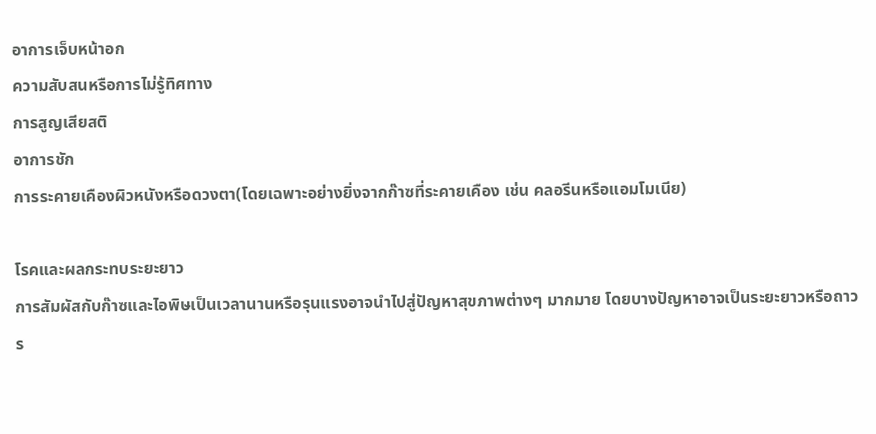อาการเจ็บหน้าอก
ความสับสนหรือการไม่รู้ทิศทาง
การสูญเสียสติ
อาการชัก
การระคายเคืองผิวหนังหรือดวงตา(โดยเฉพาะอย่างยิ่งจากก๊าซที่ระคายเคือง เช่น คลอรีนหรือแอมโมเนีย)

โรคและผลกระทบระยะยาว
การสัมผัสกับก๊าซและไอพิษเป็นเวลานานหรือรุนแรงอาจนำไปสู่ปัญหาสุขภาพต่างๆ มากมาย โดยบางปัญหาอาจเป็นระยะยาวหรือถาวร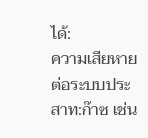ได้:
ความเสียหายต่อระบบประสาท:ก๊าซ เช่น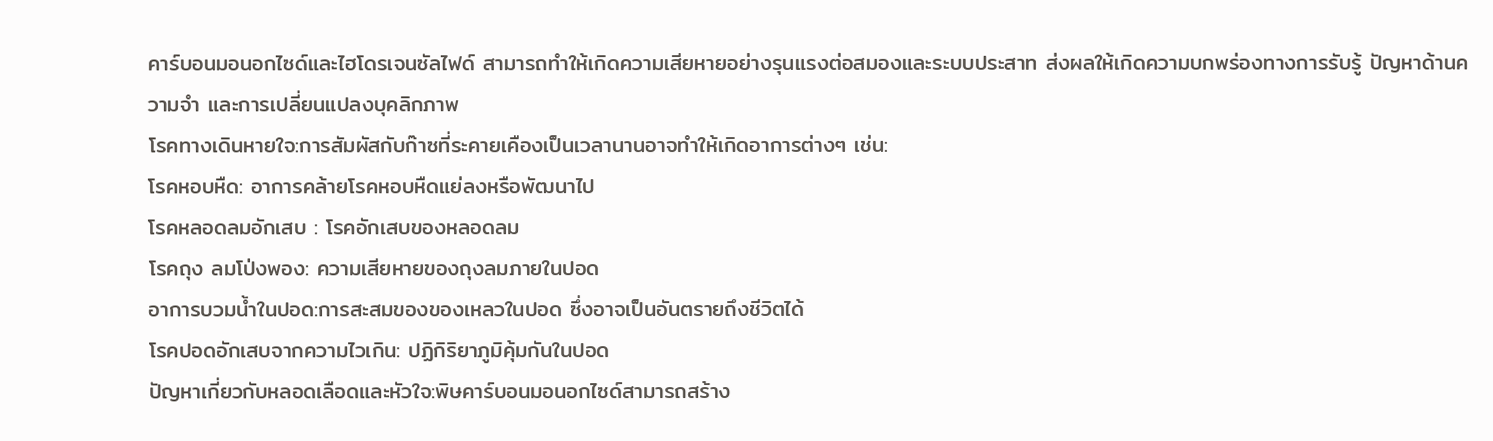คาร์บอนมอนอกไซด์และไฮโดรเจนซัลไฟด์ สามารถทำให้เกิดความเสียหายอย่างรุนแรงต่อสมองและระบบประสาท ส่งผลให้เกิดความบกพร่องทางการรับรู้ ปัญหาด้านความจำ และการเปลี่ยนแปลงบุคลิกภาพ
โรคทางเดินหายใจ:การสัมผัสกับก๊าซที่ระคายเคืองเป็นเวลานานอาจทำให้เกิดอาการต่างๆ เช่น:
โรคหอบหืด: อาการคล้ายโรคหอบหืดแย่ลงหรือพัฒนาไป
โรคหลอดลมอักเสบ : โรคอักเสบของหลอดลม
โรคถุง ลมโป่งพอง: ความเสียหายของถุงลมภายในปอด
อาการบวมน้ำในปอด:การสะสมของของเหลวในปอด ซึ่งอาจเป็นอันตรายถึงชีวิตได้
โรคปอดอักเสบจากความไวเกิน: ปฏิกิริยาภูมิคุ้มกันในปอด
ปัญหาเกี่ยวกับหลอดเลือดและหัวใจ:พิษคาร์บอนมอนอกไซด์สามารถสร้าง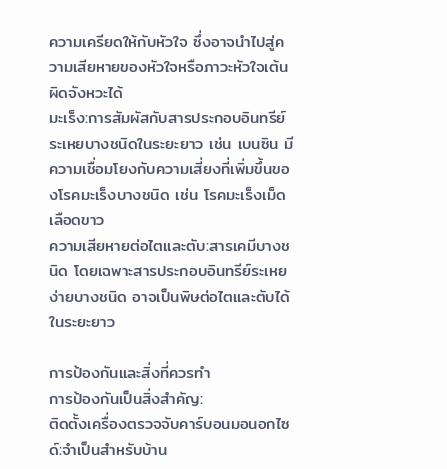ความเครียดให้กับหัวใจ ซึ่งอาจนำไปสู่ความเสียหายของหัวใจหรือภาวะหัวใจเต้นผิดจังหวะได้
มะเร็ง:การสัมผัสกับสารประกอบอินทรีย์ระเหยบางชนิดในระยะยาว เช่น เบนซิน มีความเชื่อมโยงกับความเสี่ยงที่เพิ่มขึ้นของโรคมะเร็งบางชนิด เช่น โรคมะเร็งเม็ดเลือดขาว
ความเสียหายต่อไตและตับ:สารเคมีบางชนิด โดยเฉพาะสารประกอบอินทรีย์ระเหยง่ายบางชนิด อาจเป็นพิษต่อไตและตับได้ในระยะยาว

การป้องกันและสิ่งที่ควรทำ
การป้องกันเป็นสิ่งสำคัญ:
ติดตั้งเครื่องตรวจจับคาร์บอนมอนอกไซด์:จำเป็นสำหรับบ้าน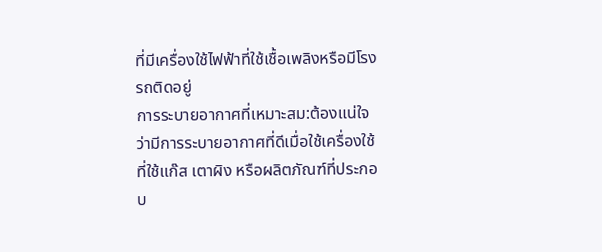ที่มีเครื่องใช้ไฟฟ้าที่ใช้เชื้อเพลิงหรือมีโรงรถติดอยู่
การระบายอากาศที่เหมาะสม:ต้องแน่ใจว่ามีการระบายอากาศที่ดีเมื่อใช้เครื่องใช้ที่ใช้แก๊ส เตาผิง หรือผลิตภัณฑ์ที่ประกอบ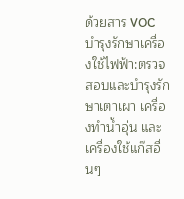ด้วยสาร VOC
บำรุงรักษาเครื่องใช้ไฟฟ้า:ตรวจสอบและบำรุงรักษาเตาเผา เครื่องทำน้ำอุ่น และเครื่องใช้แก๊สอื่นๆ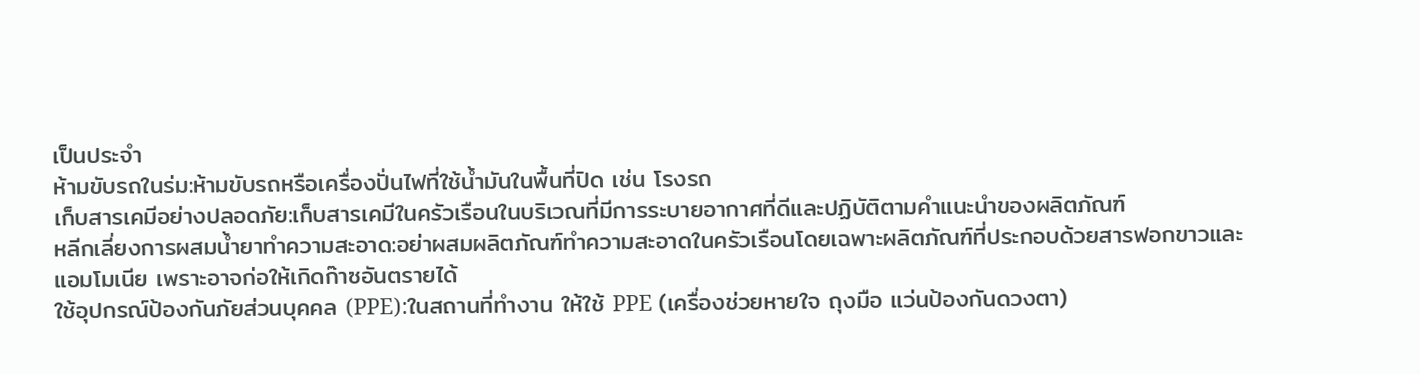เป็นประจำ
ห้ามขับรถในร่ม:ห้ามขับรถหรือเครื่องปั่นไฟที่ใช้น้ำมันในพื้นที่ปิด เช่น โรงรถ
เก็บสารเคมีอย่างปลอดภัย:เก็บสารเคมีในครัวเรือนในบริเวณที่มีการระบายอากาศที่ดีและปฏิบัติตามคำแนะนำของผลิตภัณฑ์
หลีกเลี่ยงการผสมน้ำยาทำความสะอาด:อย่าผสมผลิตภัณฑ์ทำความสะอาดในครัวเรือนโดยเฉพาะผลิตภัณฑ์ที่ประกอบด้วยสารฟอกขาวและแอมโมเนีย เพราะอาจก่อให้เกิดก๊าซอันตรายได้
ใช้อุปกรณ์ป้องกันภัยส่วนบุคคล (PPE):ในสถานที่ทำงาน ให้ใช้ PPE (เครื่องช่วยหายใจ ถุงมือ แว่นป้องกันดวงตา)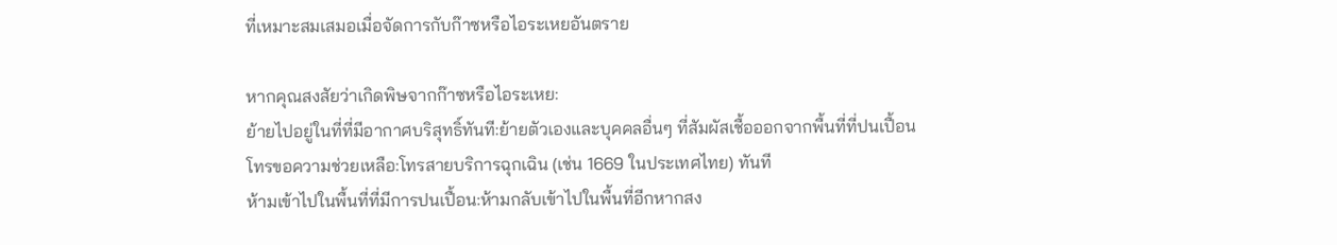ที่เหมาะสมเสมอเมื่อจัดการกับก๊าซหรือไอระเหยอันตราย

หากคุณสงสัยว่าเกิดพิษจากก๊าซหรือไอระเหย:
ย้ายไปอยู่ในที่ที่มีอากาศบริสุทธิ์ทันที:ย้ายตัวเองและบุคคลอื่นๆ ที่สัมผัสเชื้อออกจากพื้นที่ที่ปนเปื้อน
โทรขอความช่วยเหลือ:โทรสายบริการฉุกเฉิน (เช่น 1669 ในประเทศไทย) ทันที
ห้ามเข้าไปในพื้นที่ที่มีการปนเปื้อน:ห้ามกลับเข้าไปในพื้นที่อีกหากสง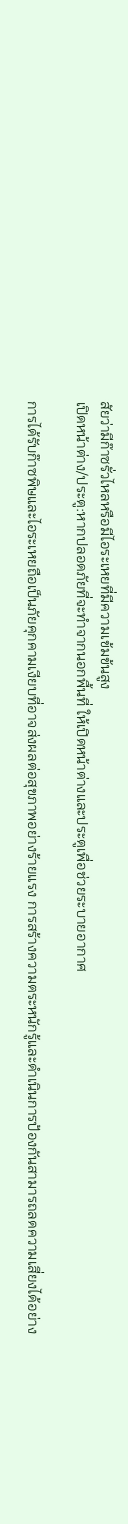สัยว่ามีก๊าซรั่วไหลหรือมีไอระเหยที่มีความเข้มข้นสูง
เปิดหน้าต่าง/ประตู:หากปลอดภัยที่จะทำจากนอกพื้นที่ ให้เปิดหน้าต่างและประตูเพื่อช่วยระบายอากาศ

การได้รับก๊าซพิษและไอระเหยถือเป็นภัยคุกคามเงียบที่อาจส่งผลต่อสุขภาพอย่างร้ายแรง การสร้างความตระหนักรู้และดำเนินการป้องกันสามารถลดความเสี่ยงได้อย่าง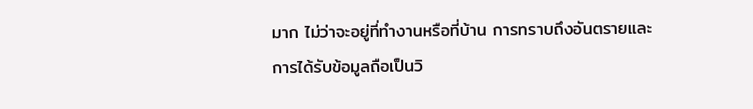มาก ไม่ว่าจะอยู่ที่ทำงานหรือที่บ้าน การทราบถึงอันตรายและการได้รับข้อมูลถือเป็นวิ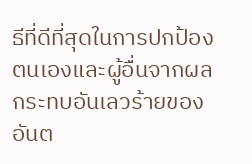ธีที่ดีที่สุดในการปกป้องตนเองและผู้อื่นจากผลกระทบอันเลวร้ายของอันต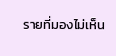รายที่มองไม่เห็น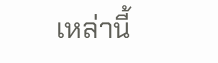เหล่านี้